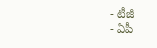- టీజీ
- ఏపీ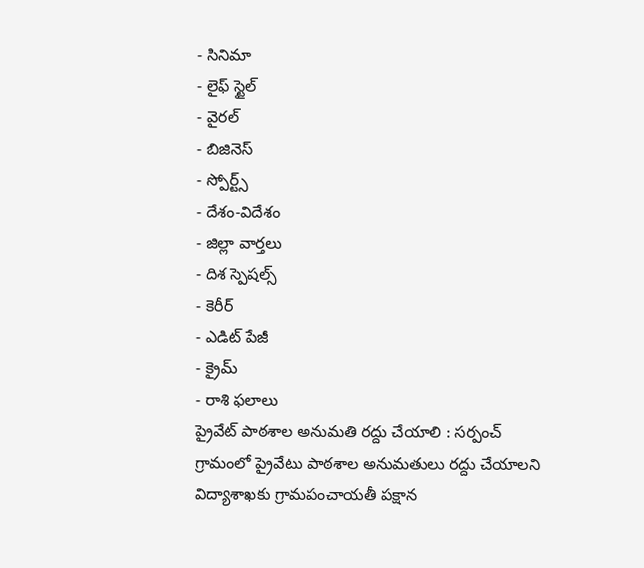- సినిమా
- లైఫ్ స్టైల్
- వైరల్
- బిజినెస్
- స్పోర్ట్స్
- దేశం-విదేశం
- జిల్లా వార్తలు
- దిశ స్పెషల్స్
- కెరీర్
- ఎడిట్ పేజీ
- క్రైమ్
- రాశి ఫలాలు
ప్రైవేట్ పాఠశాల అనుమతి రద్దు చేయాలి : సర్పంచ్
గ్రామంలో ప్రైవేటు పాఠశాల అనుమతులు రద్దు చేయాలని విద్యాశాఖకు గ్రామపంచాయతీ పక్షాన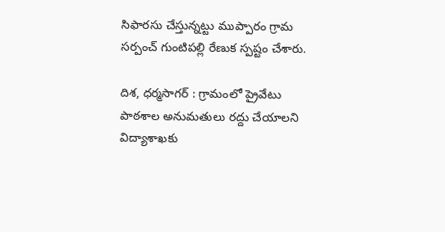సిఫారసు చేస్తున్నట్టు ముప్పారం గ్రామ సర్పంచ్ గుంటిపల్లి రేణుక స్పష్టం చేశారు.

దిశ, ధర్మసాగర్ : గ్రామంలో ప్రైవేటు పాఠశాల అనుమతులు రద్దు చేయాలని విద్యాశాఖకు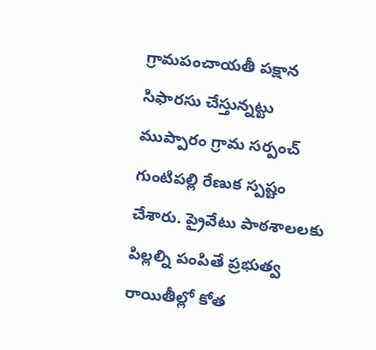గ్రామపంచాయతీ పక్షాన సిఫారసు చేస్తున్నట్టు ముప్పారం గ్రామ సర్పంచ్ గుంటిపల్లి రేణుక స్పష్టం చేశారు. ప్రైవేటు పాఠశాలలకు పిల్లల్ని పంపితే ప్రభుత్వ రాయితీల్లో కోత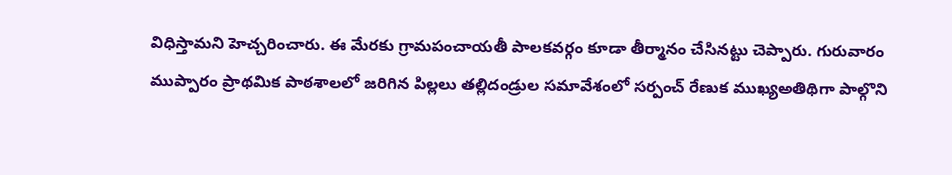విధిస్తామని హెచ్చరించారు. ఈ మేరకు గ్రామపంచాయతీ పాలకవర్గం కూడా తీర్మానం చేసినట్టు చెప్పారు. గురువారం ముప్పారం ప్రాథమిక పాఠశాలలో జరిగిన పిల్లలు తల్లిదండ్రుల సమావేశంలో సర్పంచ్ రేణుక ముఖ్యఅతిథిగా పాల్గొని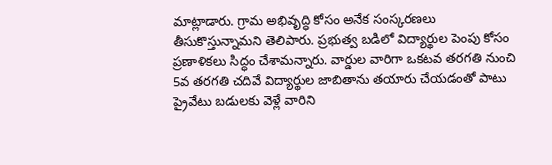మాట్లాడారు. గ్రామ అభివృద్ధి కోసం అనేక సంస్కరణలు తీసుకొస్తున్నామని తెలిపారు. ప్రభుత్వ బడిలో విద్యార్థుల పెంపు కోసం ప్రణాళికలు సిద్ధం చేశామన్నారు. వార్డుల వారిగా ఒకటవ తరగతి నుంచి 5వ తరగతి చదివే విద్యార్థుల జాబితాను తయారు చేయడంతో పాటు ప్రైవేటు బడులకు వెళ్లే వారిని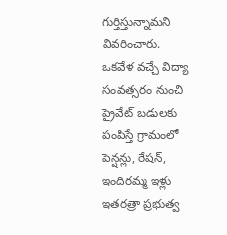గుర్తిస్తున్నామని వివరించారు.
ఒకవేళ వచ్చే విద్యా సంవత్సరం నుంచి ప్రైవేట్ బడులకు పంపిస్తే గ్రామంలో పెన్షన్లు, రేషన్, ఇందిరమ్మ ఇళ్లు ఇతరత్రా ప్రభుత్వ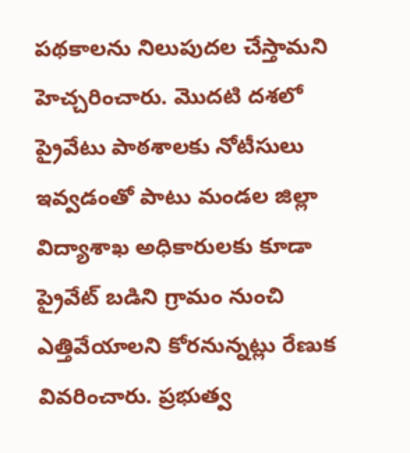పథకాలను నిలుపుదల చేస్తామని హెచ్చరించారు. మొదటి దశలో ప్రైవేటు పాఠశాలకు నోటీసులు ఇవ్వడంతో పాటు మండల జిల్లా విద్యాశాఖ అధికారులకు కూడా ప్రైవేట్ బడిని గ్రామం నుంచి ఎత్తివేయాలని కోరనున్నట్లు రేణుక వివరించారు. ప్రభుత్వ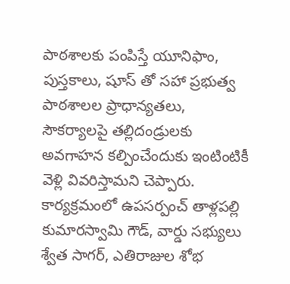పాఠశాలకు పంపిస్తే యూనిఫాం, పుస్తకాలు, షూస్ తో సహా ప్రభుత్వ పాఠశాలల ప్రాధాన్యతలు, సౌకర్యాలపై తల్లిదండ్రులకు అవగాహన కల్పించేందుకు ఇంటింటికీ వెళ్లి వివరిస్తామని చెప్పారు. కార్యక్రమంలో ఉపసర్పంచ్ తాళ్లపల్లి కుమారస్వామి గౌడ్, వార్డు సభ్యులు శ్వేత సాగర్, ఎతిరాజుల శోభ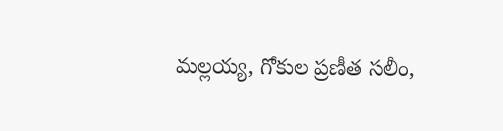మల్లయ్య, గోకుల ప్రణీత సలీం,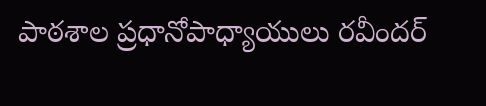పాఠశాల ప్రధానోపాధ్యాయులు రవీందర్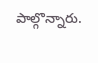పాల్గొన్నారు.